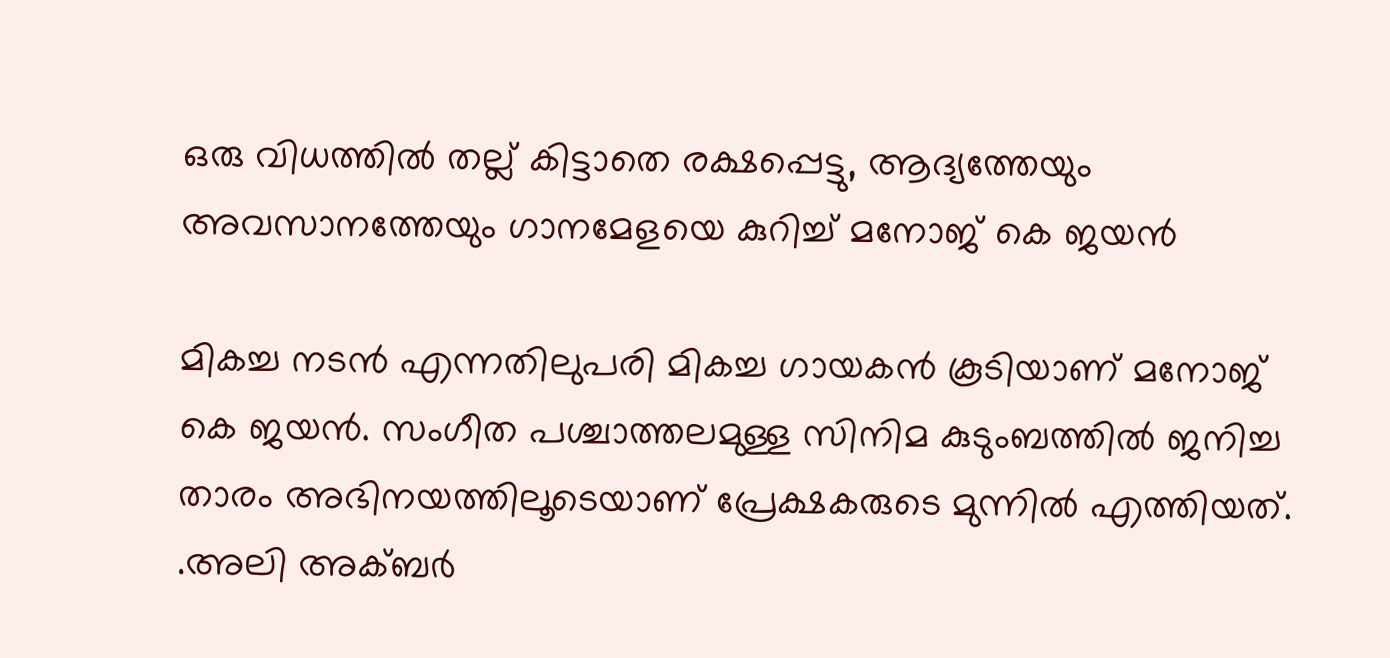ഒരു വിധത്തിൽ തല്ല് കിട്ടാതെ രക്ഷപ്പെട്ടു, ആദ്യത്തേയും അവസാനത്തേയും ഗാനമേളയെ കുറിച്ച് മനോജ് കെ ജയൻ

മികച്ച നടൻ എന്നതിലുപരി മികച്ച ഗായകൻ കൂടിയാണ് മനോജ് കെ ജയൻ. സംഗീത പശ്ചാത്തലമുള്ള സിനിമ കുടുംബത്തിൽ ജനിച്ച താരം അഭിനയത്തിലൂടെയാണ് പ്രേക്ഷകരുടെ മുന്നിൽ എത്തിയത്. .അലി അക്ബർ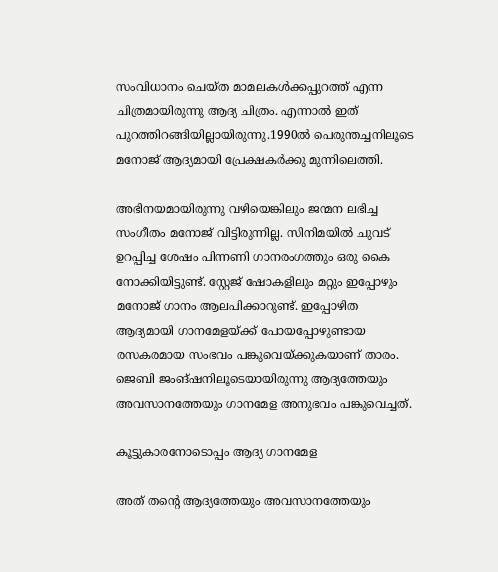സംവിധാനം ചെയ്ത മാമലകൾക്കപ്പുറത്ത് എന്ന ചിത്രമായിരുന്നു ആദ്യ ചിത്രം. എന്നാൽ ഇത് പുറത്തിറങ്ങിയില്ലായിരുന്നു.1990ൽ പെരുന്തച്ചനിലൂടെ മനോജ് ആദ്യമായി പ്രേക്ഷകർക്കു മുന്നിലെത്തി.

അഭിനയമായിരുന്നു വഴിയെങ്കിലും ജന്മന ലഭിച്ച സംഗീതം മനോജ് വിട്ടിരുന്നില്ല. സിനിമയിൽ ചുവട് ഉറപ്പിച്ച ശേഷം പിന്നണി ഗാനരംഗത്തും ഒരു കൈ നോക്കിയിട്ടുണ്ട്. സ്റ്റേജ് ഷോകളിലും മറ്റും ഇപ്പോഴും മനോജ് ഗാനം ആലപിക്കാറുണ്ട്. ഇപ്പോഴിത ആദ്യമായി ഗാനമേളയ്ക്ക് പോയപ്പോഴുണ്ടായ രസകരമായ സംഭവം പങ്കുവെയ്ക്കുകയാണ് താരം. ജെബി ജംങ്ഷനിലൂടെയായിരുന്നു ആദ്യത്തേയും അവസാനത്തേയും ഗാനമേള അനുഭവം പങ്കുവെച്ചത്.

കൂട്ടുകാരനോടൊപ്പം ആദ്യ ഗാനമേള

അത് തന്റെ ആദ്യത്തേയും അവസാനത്തേയും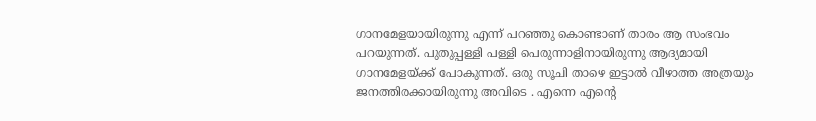ഗാനമേളയായിരുന്നു എന്ന് പറഞ്ഞു കൊണ്ടാണ് താരം ആ സംഭവം പറയുന്നത്. പുതുപ്പള്ളി പള്ളി പെരുന്നാളിനായിരുന്നു ആദ്യമായി ഗാനമേളയ്ക്ക് പോകുന്നത്. ഒരു സൂചി താഴെ ഇട്ടാൽ വീഴാത്ത അത്രയും ജനത്തിരക്കായിരുന്നു അവിടെ . എന്നെ എന്റെ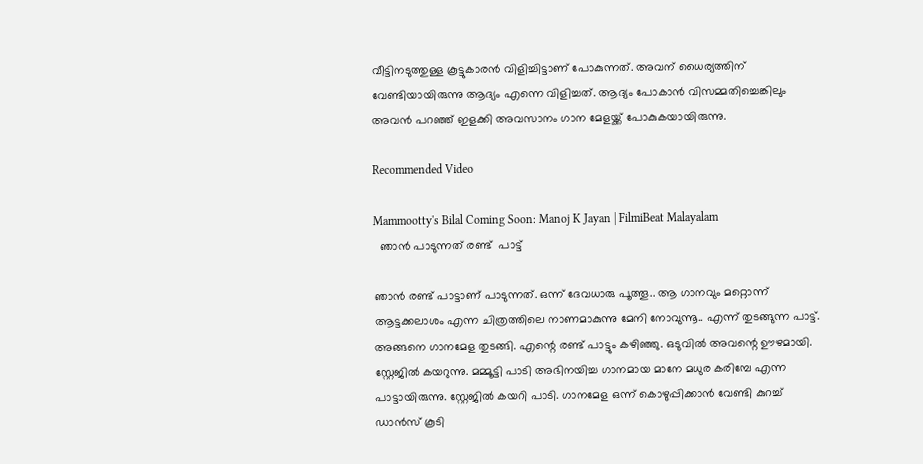വീട്ടിനടുത്തുള്ള കൂട്ടുകാരൻ വിളിച്ചിട്ടാണ് പോകുന്നത്. അവന് ധൈര്യത്തിന് വേണ്ടിയായിരുന്നു ആദ്യം എന്നെ വിളിച്ചത്. ആദ്യം പോകാൻ വിസമ്മതിച്ചെങ്കിലും അവൻ പറഞ്ഞ് ഇളക്കി അവസാനം ഗാന മേളയ്ക്ക് പോകുകയായിരുന്നു.

Recommended Video

Mammootty's Bilal Coming Soon: Manoj K Jayan | FilmiBeat Malayalam
  ഞാൻ പാടുന്നത് രണ്ട്  പാട്ട്

ഞാൻ രണ്ട് പാട്ടാണ് പാടുന്നത്. ഒന്ന് ദേവധാരു പൂത്തൂ.. ആ ഗാനവും മറ്റൊന്ന് ആട്ടക്കലാശം എന്ന ചിത്രത്തിലെ നാണമാകുന്നു മേനി നോവുന്നൂ.. എന്ന് തുടങ്ങുന്ന പാട്ട്. അങ്ങനെ ഗാനമേള തുടങ്ങി. എന്റെ രണ്ട് പാട്ടും കഴിഞ്ഞു. ഒടുവിൽ അവന്റെ ഊഴമായി. സ്റ്റേജിൽ കയറുന്നു. മമ്മൂട്ടി പാടി അഭിനയിച്ച ഗാനമായ മാനേ മധുര കരിമ്പേ എന്ന പാട്ടായിരുന്നു. സ്റ്റേജിൽ കയറി പാടി. ഗാനമേള ഒന്ന് കൊഴുപ്പിക്കാൻ വേണ്ടി കുറച്ച് ഡാൻസ് കൂടി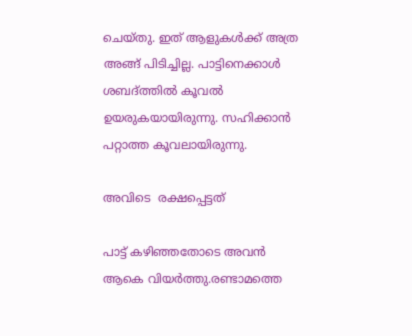ചെയ്തു. ഇത് ആളുകൾക്ക് അത്ര അങ്ങ് പിടിച്ചില്ല. പാട്ടിനെക്കാൾ ശബദ്ത്തിൽ കൂവൽ ഉയരുകയായിരുന്നു. സഹിക്കാൻ പറ്റാത്ത കൂവലായിരുന്നു.

അവിടെ  രക്ഷപ്പെട്ടത്

പാട്ട് കഴിഞ്ഞതോടെ അവൻ ആകെ വിയർത്തു.രണ്ടാമത്തെ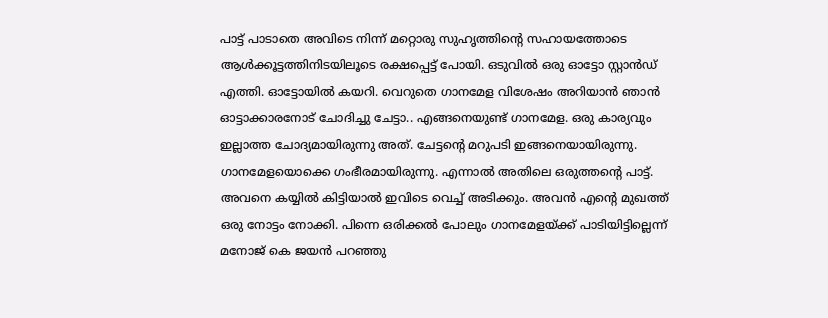പാട്ട് പാടാതെ അവിടെ നിന്ന് മറ്റൊരു സുഹൃത്തിന്റെ സഹായത്തോടെ ആൾക്കൂട്ടത്തിനിടയിലൂടെ രക്ഷപ്പെട്ട് പോയി. ഒടുവിൽ ഒരു ഓട്ടോ സ്റ്റാൻഡ് എത്തി. ഓട്ടോയിൽ കയറി. വെറുതെ ഗാനമേള വിശേഷം അറിയാൻ ഞാൻ ഓട്ടാക്കാരനോട് ചോദിച്ചു ചേട്ടാ.. എങ്ങനെയുണ്ട് ഗാനമേള. ഒരു കാര്യവും ഇല്ലാത്ത ചോദ്യമായിരുന്നു അത്. ചേട്ടന്റെ മറുപടി ഇങ്ങനെയായിരുന്നു. ഗാനമേളയൊക്കെ ഗംഭീരമായിരുന്നു. എന്നാൽ അതിലെ ഒരുത്തന്റെ പാട്ട്. അവനെ കയ്യിൽ കിട്ടിയാൽ ഇവിടെ വെച്ച് അടിക്കും. അവൻ എന്റെ മുഖത്ത് ഒരു നോട്ടം നോക്കി. പിന്നെ ഒരിക്കൽ പോലും ഗാനമേളയ്ക്ക് പാടിയിട്ടില്ലെന്ന് മനോജ് കെ ജയൻ പറഞ്ഞു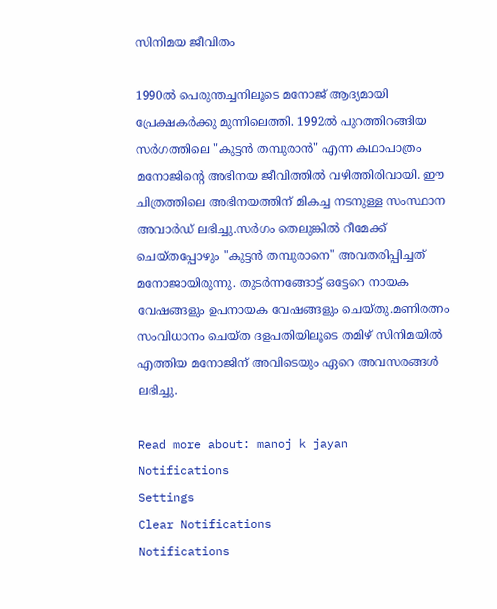സിനിമയ ജീവിതം

1990ൽ പെരുന്തച്ചനിലൂടെ മനോജ് ആദ്യമായി പ്രേക്ഷകർക്കു മുന്നിലെത്തി. 1992ൽ പുറത്തിറങ്ങിയ സർഗത്തിലെ "കുട്ടൻ തമ്പുരാൻ" എന്ന കഥാപാത്രം മനോജിന്റെ അഭിനയ ജീവിത്തിൽ വഴിത്തിരിവായി. ഈ ചിത്രത്തിലെ അഭിനയത്തിന് മികച്ച നടനുള്ള സംസ്ഥാന അവാർഡ് ലഭിച്ചു.സർഗം തെലുങ്കിൽ റീമേക്ക് ചെയ്തപ്പോഴും "കുട്ടൻ തമ്പുരാനെ" അവതരിപ്പിച്ചത് മനോജായിരുന്നു. തുടർന്നങ്ങോട്ട് ഒട്ടേറെ നായക വേഷങ്ങളും ഉപനായക വേഷങ്ങളും ചെയ്തു.മണിരത്നം സംവിധാനം ചെയ്ത ദളപതിയിലൂടെ തമിഴ് സിനിമയിൽ എത്തിയ മനോജിന് അവിടെയും ഏറെ അവസരങ്ങൾ ലഭിച്ചു.

Read more about: manoj k jayan
Notifications
Settings
Clear Notifications
Notifications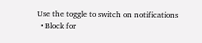Use the toggle to switch on notifications
  • Block for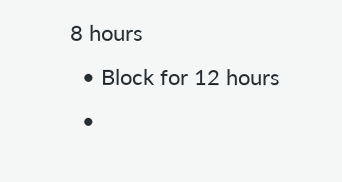8 hours
  • Block for 12 hours
  •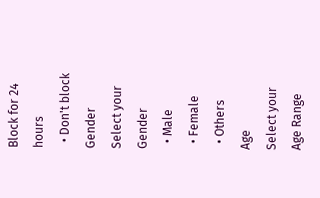Block for 24 hours
  • Don't block
Gender
Select your Gender
  • Male
  • Female
  • Others
Age
Select your Age Range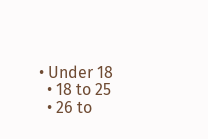• Under 18
  • 18 to 25
  • 26 to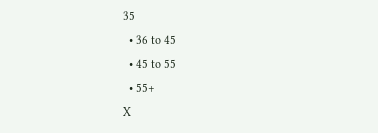35
  • 36 to 45
  • 45 to 55
  • 55+
X